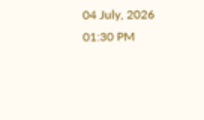04 July, 2026 01:30 PM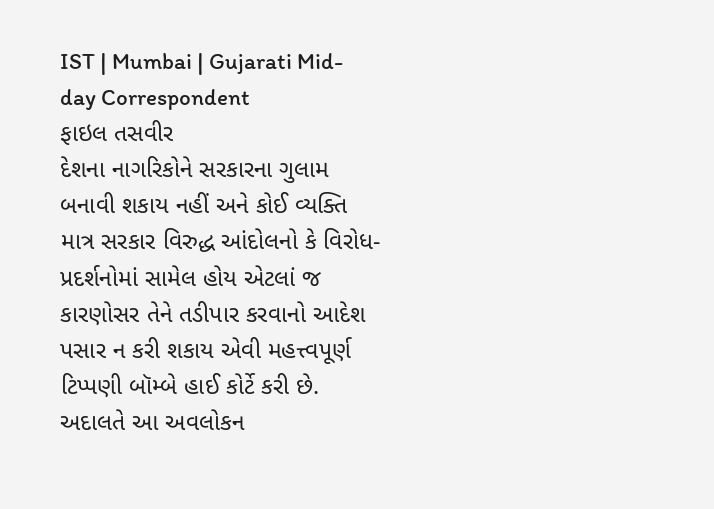IST | Mumbai | Gujarati Mid-day Correspondent
ફાઇલ તસવીર
દેશના નાગરિકોને સરકારના ગુલામ બનાવી શકાય નહીં અને કોઈ વ્યક્તિ માત્ર સરકાર વિરુદ્ધ આંદોલનો કે વિરોધ-પ્રદર્શનોમાં સામેલ હોય એટલાં જ કારણોસર તેને તડીપાર કરવાનો આદેશ પસાર ન કરી શકાય એવી મહત્ત્વપૂર્ણ ટિપ્પણી બૉમ્બે હાઈ કોર્ટે કરી છે. અદાલતે આ અવલોકન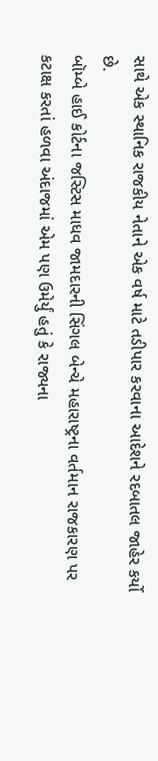સાથે એક સ્થાનિક રાજકીય નેતાને એક વર્ષ માટે તડીપાર કરવાના આદેશને રદબાતલ જાહેર કર્યો છે.
બૉમ્બે હાઈ કોર્ટના જસ્ટિસ માધવ જામદારની સિંગલ બેન્ચે મહારાષ્ટ્રના વર્તમાન રાજકારણ પર કટાક્ષ કરતાં હળવા અંદાજમાં એમ પણ ઉમેર્યું હતું કે રાજ્યના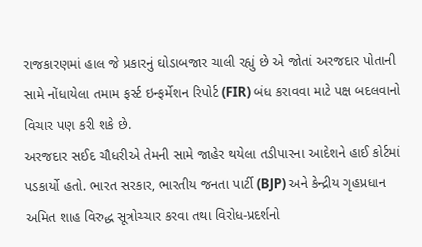રાજકારણમાં હાલ જે પ્રકારનું ઘોડાબજાર ચાલી રહ્યું છે એ જોતાં અરજદાર પોતાની સામે નોંધાયેલા તમામ ફર્સ્ટ ઇન્ફર્મેશન રિપોર્ટ (FIR) બંધ કરાવવા માટે પક્ષ બદલવાનો વિચાર પણ કરી શકે છે.
અરજદાર સઈદ ચૌધરીએ તેમની સામે જાહેર થયેલા તડીપારના આદેશને હાઈ કોર્ટમાં પડકાર્યો હતો. ભારત સરકાર, ભારતીય જનતા પાર્ટી (BJP) અને કેન્દ્રીય ગૃહપ્રધાન અમિત શાહ વિરુદ્ધ સૂત્રોચ્ચાર કરવા તથા વિરોધ-પ્રદર્શનો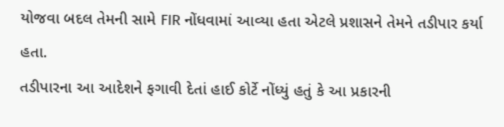યોજવા બદલ તેમની સામે FIR નોંધવામાં આવ્યા હતા એટલે પ્રશાસને તેમને તડીપાર કર્યા હતા.
તડીપારના આ આદેશને ફગાવી દેતાં હાઈ કોર્ટે નોંધ્યું હતું કે આ પ્રકારની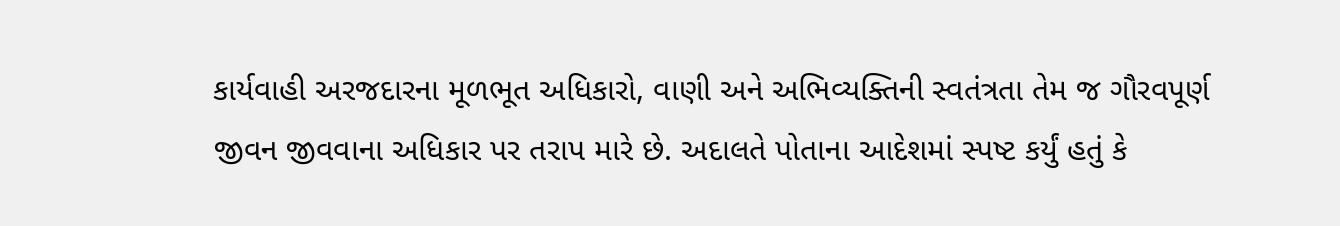કાર્યવાહી અરજદારના મૂળભૂત અધિકારો, વાણી અને અભિવ્યક્તિની સ્વતંત્રતા તેમ જ ગૌરવપૂર્ણ જીવન જીવવાના અધિકાર પર તરાપ મારે છે. અદાલતે પોતાના આદેશમાં સ્પષ્ટ કર્યું હતું કે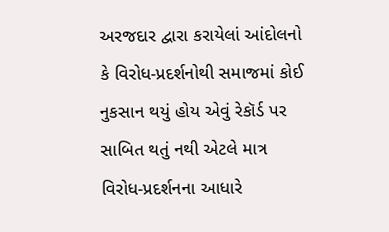અરજદાર દ્વારા કરાયેલાં આંદોલનો કે વિરોધ-પ્રદર્શનોથી સમાજમાં કોઈ નુકસાન થયું હોય એવું રેકૉર્ડ પર સાબિત થતું નથી એટલે માત્ર વિરોધ-પ્રદર્શનના આધારે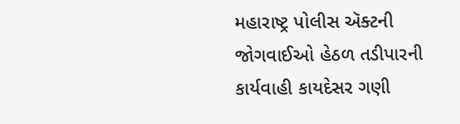મહારાષ્ટ્ર પોલીસ ઍક્ટની જોગવાઈઓ હેઠળ તડીપારની કાર્યવાહી કાયદેસર ગણી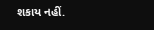શકાય નહીં.